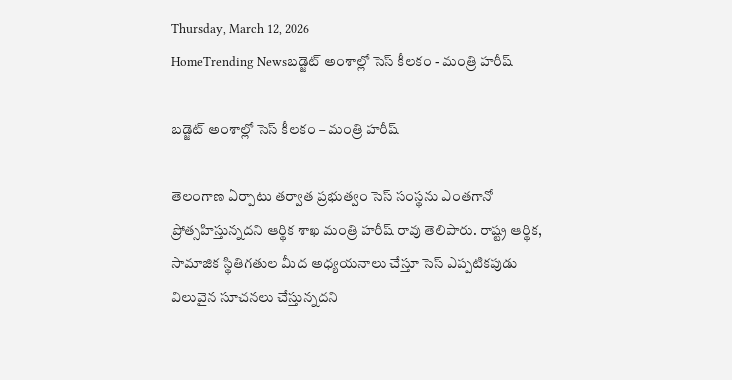Thursday, March 12, 2026
HomeTrending Newsబడ్జెట్ అంశాల్లో సెస్ కీలకం - మంత్రి హరీష్

బడ్జెట్ అంశాల్లో సెస్ కీలకం – మంత్రి హరీష్

తెలంగాణ ఏర్పాటు తర్వాత ప్రభుత్వం సెస్ సంస్థను ఎంతగానో ప్రోత్సహిస్తున్నదని ఆర్థిక శాఖ మంత్రి హరీష్ రావు తెలిపారు. రాష్ట్ర ఆర్థిక, సామాజిక స్థితిగతుల మీద అధ్యయనాలు చేస్తూ సెస్ ఎప్పటికపుడు విలువైన సూచనలు చేస్తున్నదని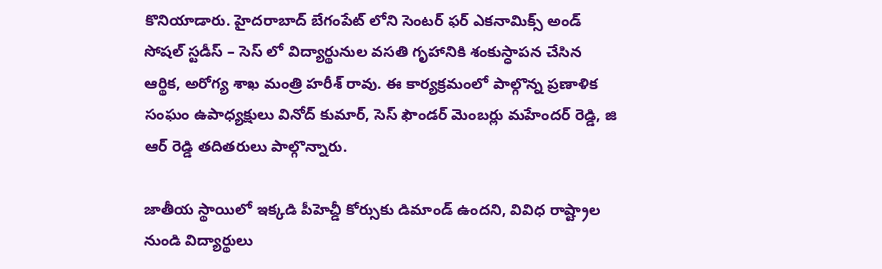కొనియాడారు. హైదరాబాద్ బేగంపేట్ లోని సెంటర్ ఫర్ ఎకనామిక్స్ అండ్ సోషల్ స్టడీస్ – సెస్ లో విద్యార్థునుల వసతి గృహానికి శంకుస్ధాపన చేసిన ఆర్థిక, అరోగ్య శాఖ మంత్రి హరీశ్ రావు. ఈ కార్యక్రమంలో పాల్గొన్న ప్రణాళిక సంఘం ఉపాధ్యక్షులు వినోద్ కుమార్, సెస్ ఫౌండర్ మెంబర్లు మహేందర్ రెడ్డి, జి ఆర్ రెడ్డి తదితరులు పాల్గొన్నారు.

జాతీయ స్థాయిలో ఇక్కడి పీహెచ్డీ కోర్సుకు డిమాండ్ ఉందని, వివిధ రాష్ట్రాల నుండి విద్యార్థులు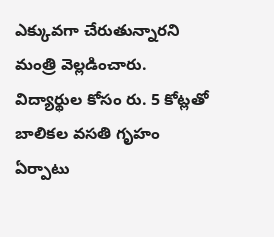ఎక్కువగా చేరుతున్నారని మంత్రి వెల్లడించారు. విద్యార్థుల కోసం రు. 5 కోట్లతో బాలికల వసతి గృహం ఏర్పాటు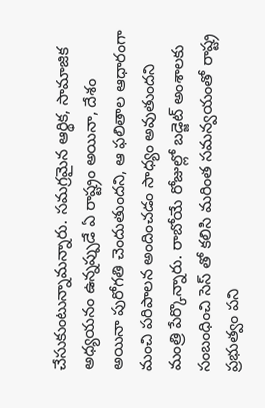చేసుకుంటున్నామన్నారు. సమగ్రమైన ఆర్థిక, సామాజిక అధ్యయనం ఉన్నప్పుడే ఏ రాష్ట్రం అయినా, దేశం అయినా పురోగతి చెందుతుందని, ఆ ఫలితాల ఆధారంగా మంచి పరిపాలన అందించడం సాధ్యం అవుతుందని మంత్రి పేర్కొన్నారు. రాబోయే రోజుల్లో బడ్జెట్ అంశాలకు సంబంధించి సెస్ తో కలిసి మరింత సమన్వయంతో రాష్ట్ర ప్రభుత్వం పని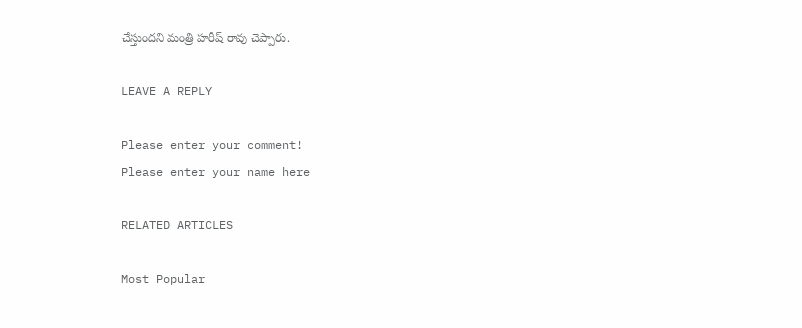చేస్తుందని మంత్రి హరీష్ రావు చెప్పారు.

LEAVE A REPLY

Please enter your comment!
Please enter your name here

RELATED ARTICLES

Most Popular